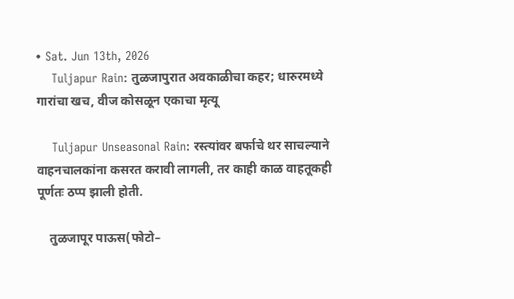• Sat. Jun 13th, 2026
    Tuljapur Rain: तुळजापुरात अवकाळीचा कहर; धारुरमध्ये गारांचा खच, वीज कोसळून एकाचा मृत्यू

    Tuljapur Unseasonal Rain: रस्त्यांवर बर्फाचे थर साचल्याने वाहनचालकांना कसरत करावी लागली, तर काही काळ वाहतूकही पूर्णतः ठप्प झाली होती.

    तुळजापूर पाऊस(फोटो–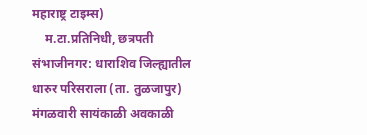महाराष्ट्र टाइम्स)
    म.टा.प्रतिनिधी, छत्रपती संभाजीनगर: धाराशिव जिल्ह्यातील धारुर परिसराला (ता. तुळजापुर) मंगळवारी सायंकाळी अवकाळी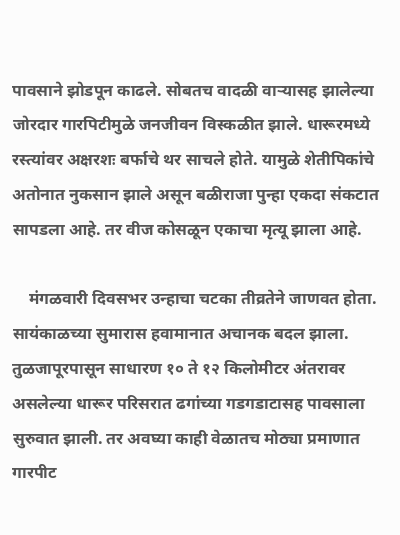पावसाने झोडपून काढले. सोबतच वादळी वाऱ्यासह झालेल्या जोरदार गारपिटीमुळे जनजीवन विस्कळीत झाले. धारूरमध्ये रस्त्यांवर अक्षरशः बर्फाचे थर साचले होते. यामुळे शेतीपिकांचे अतोनात नुकसान झाले असून बळीराजा पुन्हा एकदा संकटात सापडला आहे. तर वीज कोसळून एकाचा मृत्यू झाला आहे.

    मंगळवारी दिवसभर उन्हाचा चटका तीव्रतेने जाणवत होता. सायंकाळच्या सुमारास हवामानात अचानक बदल झाला. तुळजापूरपासून साधारण १० ते १२ किलोमीटर अंतरावर असलेल्या धारूर परिसरात ढगांच्या गडगडाटासह पावसाला सुरुवात झाली. तर अवघ्या काही वेळातच मोठ्या प्रमाणात गारपीट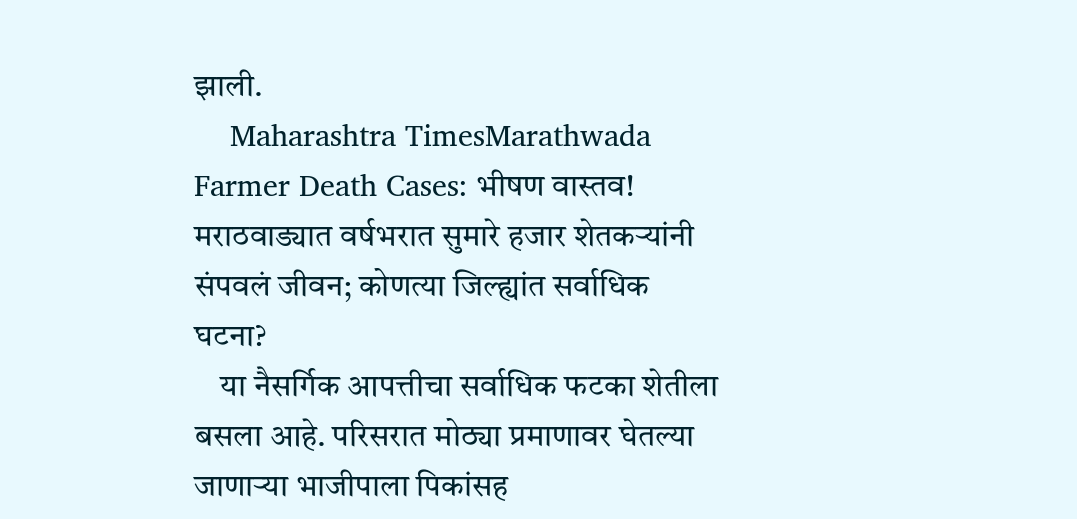झाली.
    Maharashtra TimesMarathwada Farmer Death Cases: भीषण वास्तव! मराठवाड्यात वर्षभरात सुमारे हजार शेतकऱ्यांनी संपवलं जीवन; कोणत्या जिल्ह्यांत सर्वाधिक घटना?
    या नैसर्गिक आपत्तीचा सर्वाधिक फटका शेतीला बसला आहे. परिसरात मोठ्या प्रमाणावर घेतल्या जाणाऱ्या भाजीपाला पिकांसह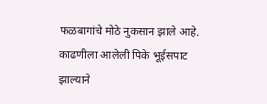फळबागांचे मोठे नुकसान झाले आहे. काढणीला आलेली पिके भूईसपाट झाल्याने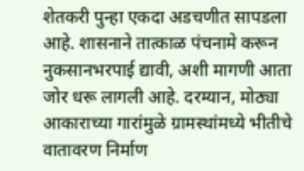शेतकरी पुन्हा एकदा अडचणीत सापडला आहे. शासनाने तात्काळ पंचनामे करून नुकसानभरपाई द्यावी, अशी मागणी आता जोर धरू लागली आहे. दरम्यान, मोठ्या आकाराच्या गारांमुळे ग्रामस्थांमध्ये भीतीचे वातावरण निर्माण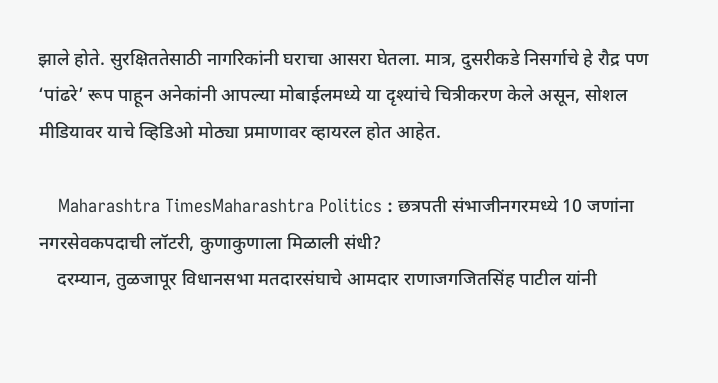झाले होते. सुरक्षिततेसाठी नागरिकांनी घराचा आसरा घेतला. मात्र, दुसरीकडे निसर्गाचे हे रौद्र पण ‘पांढरे’ रूप पाहून अनेकांनी आपल्या मोबाईलमध्ये या दृश्यांचे चित्रीकरण केले असून, सोशल मीडियावर याचे व्हिडिओ मोठ्या प्रमाणावर व्हायरल होत आहेत.

    Maharashtra TimesMaharashtra Politics : छत्रपती संभाजीनगरमध्ये 10 जणांना नगरसेवकपदाची लॉटरी, कुणाकुणाला मिळाली संधी?
    दरम्यान, तुळजापूर विधानसभा मतदारसंघाचे आमदार राणाजगजितसिंह पाटील यांनी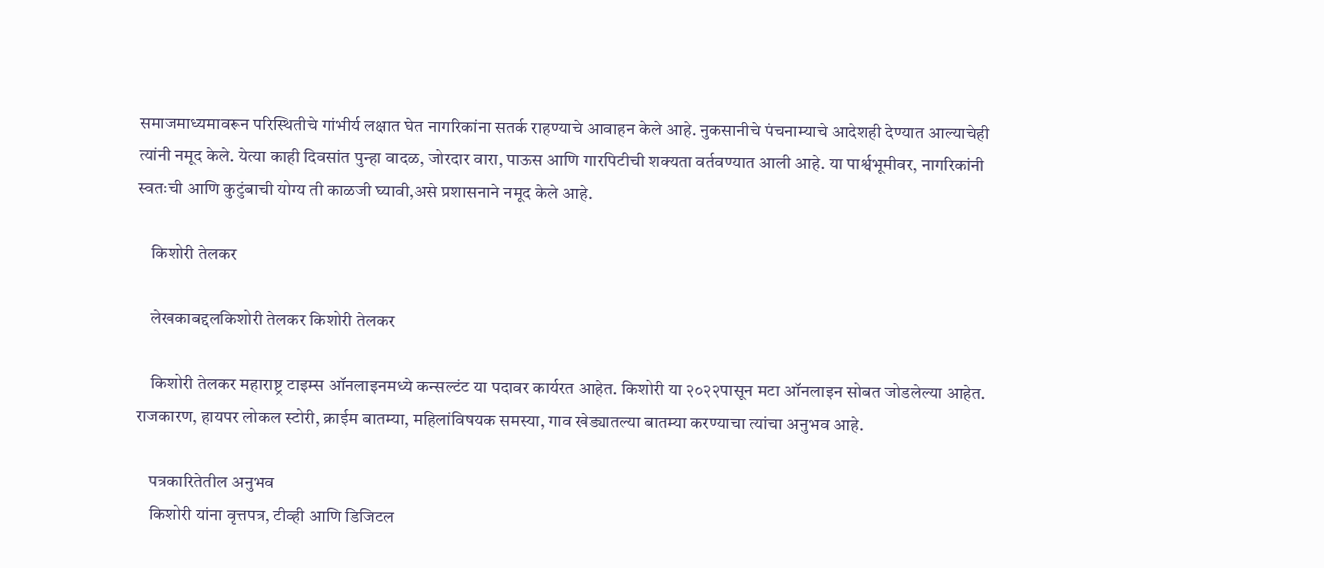समाजमाध्यमावरून परिस्थितीचे गांभीर्य लक्षात घेत नागरिकांना सतर्क राहण्याचे आवाहन केले आहे. नुकसानीचे पंचनाम्याचे आदेशही देण्यात आल्याचेही त्यांनी नमूद केले. येत्या काही दिवसांत पुन्हा वादळ, जोरदार वारा, पाऊस आणि गारपिटीची शक्यता वर्तवण्यात आली आहे. या पार्श्वभूमीवर, नागरिकांनी स्वतःची आणि कुटुंबाची योग्य ती काळजी घ्यावी,असे प्रशासनाने नमूद केले आहे.

    किशोरी तेलकर

    लेखकाबद्दलकिशोरी तेलकर किशोरी तेलकर

    किशोरी तेलकर महाराष्ट्र टाइम्स ऑनलाइनमध्ये कन्सल्टंट या पदावर कार्यरत आहेत. किशोरी या २०२२पासून मटा ऑनलाइन सोबत जोडलेल्या आहेत. राजकारण, हायपर लोकल स्टोरी, क्राईम बातम्या, महिलांविषयक समस्या, गाव खेड्यातल्या बातम्या करण्याचा त्यांचा अनुभव आहे.

    पत्रकारितेतील अनुभव
    किशोरी यांना वृत्तपत्र, टीव्ही आणि डिजिटल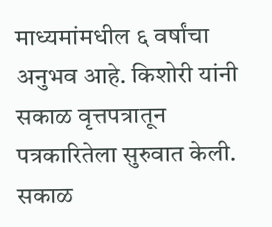माध्यमांमधील ६ वर्षांचा अनुभव आहे. किशोरी यांनी सकाळ वृत्तपत्रातून पत्रकारितेला सुरुवात केली. सकाळ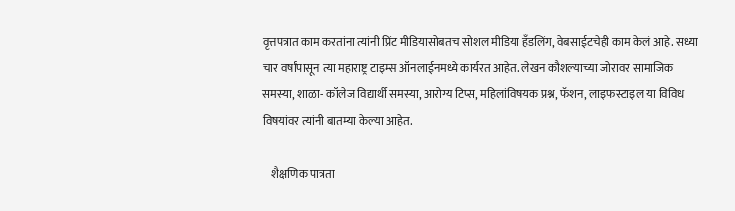वृत्तपत्रात काम करतांना त्यांनी प्रिंट मीडियासोबतच सोशल मीडिया हॅंडलिंग, वेबसाईटचेही काम केलं आहे. सध्या चार वर्षांपासून त्या महाराष्ट्र टाइम्स ऑनलाईनमध्ये कार्यरत आहेत. लेखन कौशल्याच्या जोरावर सामाजिक समस्या, शाळा- कॉलेज विद्यार्थी समस्या, आरोग्य टिप्स, महिलांविषयक प्रश्न, फॅशन, लाइफस्टाइल या विविध विषयांवर त्यांनी बातम्या केल्या आहेत.

    शैक्षणिक पात्रता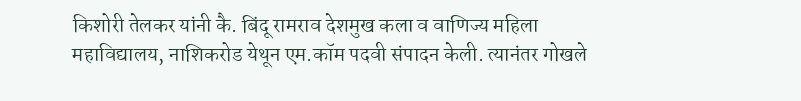किशोरी तेलकर यांनी कै. बिंदू रामराव देशमुख कला व वाणिज्य महिला महाविद्यालय, नाशिकरोड येथून एम.कॉम पदवी संपादन केली. त्यानंतर गोखले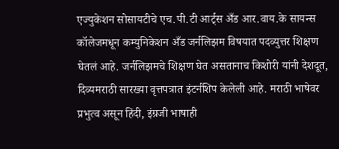एज्युकेशन सोसायटीचे एच.पी.टी आर्ट्स अँड आर.वाय.के सायन्स कॉलेजमधून कम्युनिकेशन अँड जर्नलिझम विषयात पदव्युत्तर शिक्षण घेतलं आहे. जर्नलिझमचे शिक्षण घेत असतानाच किशोरी यांनी देशदूत, दिव्यमराठी सारख्या वृत्तपत्रात इंटर्नशिप केलेली आहे. मराठी भाषेवर प्रभुत्व असून हिंदी, इंग्रजी भाषाही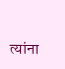त्यांना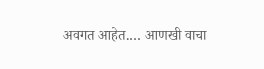अवगत आहेत.… आणखी वाचा